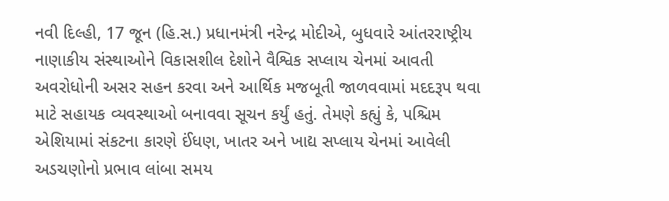નવી દિલ્હી, 17 જૂન (હિ.સ.) પ્રધાનમંત્રી નરેન્દ્ર મોદીએ, બુધવારે આંતરરાષ્ટ્રીય નાણાકીય સંસ્થાઓને વિકાસશીલ દેશોને વૈશ્વિક સપ્લાય ચેનમાં આવતી અવરોધોની અસર સહન કરવા અને આર્થિક મજબૂતી જાળવવામાં મદદરૂપ થવા માટે સહાયક વ્યવસ્થાઓ બનાવવા સૂચન કર્યું હતું. તેમણે કહ્યું કે, પશ્ચિમ એશિયામાં સંકટના કારણે ઈંધણ, ખાતર અને ખાદ્ય સપ્લાય ચેનમાં આવેલી અડચણોનો પ્રભાવ લાંબા સમય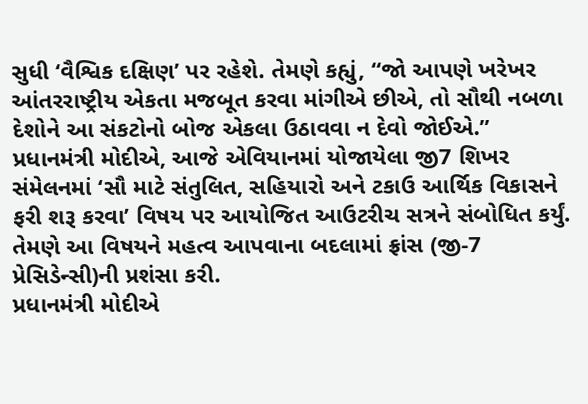સુધી ‘વૈશ્વિક દક્ષિણ’ પર રહેશે. તેમણે કહ્યું, “જો આપણે ખરેખર આંતરરાષ્ટ્રીય એકતા મજબૂત કરવા માંગીએ છીએ, તો સૌથી નબળા દેશોને આ સંકટોનો બોજ એકલા ઉઠાવવા ન દેવો જોઈએ.”
પ્રધાનમંત્રી મોદીએ, આજે એવિયાનમાં યોજાયેલા જી7 શિખર સંમેલનમાં ‘સૌ માટે સંતુલિત, સહિયારો અને ટકાઉ આર્થિક વિકાસને ફરી શરૂ કરવા’ વિષય પર આયોજિત આઉટરીચ સત્રને સંબોધિત કર્યું. તેમણે આ વિષયને મહત્વ આપવાના બદલામાં ફ્રાંસ (જી-7 પ્રેસિડેન્સી)ની પ્રશંસા કરી.
પ્રધાનમંત્રી મોદીએ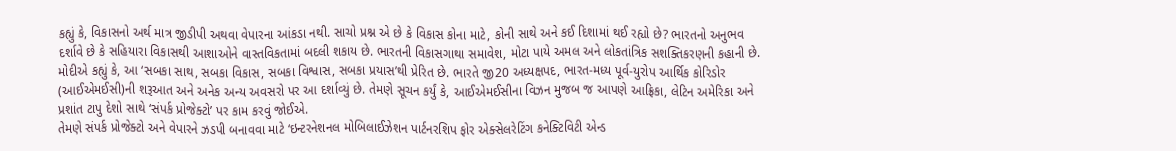કહ્યું કે, વિકાસનો અર્થ માત્ર જીડીપી અથવા વેપારના આંકડા નથી. સાચો પ્રશ્ન એ છે કે વિકાસ કોના માટે, કોની સાથે અને કઈ દિશામાં થઈ રહ્યો છે? ભારતનો અનુભવ દર્શાવે છે કે સહિયારા વિકાસથી આશાઓને વાસ્તવિકતામાં બદલી શકાય છે. ભારતની વિકાસગાથા સમાવેશ, મોટા પાયે અમલ અને લોકતાંત્રિક સશક્તિકરણની કહાની છે.
મોદીએ કહ્યું કે, આ ‘સબકા સાથ, સબકા વિકાસ, સબકા વિશ્વાસ, સબકા પ્રયાસ’થી પ્રેરિત છે. ભારતે જી20 અધ્યક્ષપદ, ભારત-મધ્ય પૂર્વ-યુરોપ આર્થિક કોરિડોર (આઈએમઈસી)ની શરૂઆત અને અનેક અન્ય અવસરો પર આ દર્શાવ્યું છે. તેમણે સૂચન કર્યું કે, આઈએમઈસીના વિઝન મુજબ જ આપણે આફ્રિકા, લેટિન અમેરિકા અને પ્રશાંત ટાપુ દેશો સાથે ‘સંપર્ક પ્રોજેક્ટો’ પર કામ કરવું જોઈએ.
તેમણે સંપર્ક પ્રોજેક્ટો અને વેપારને ઝડપી બનાવવા માટે ‘ઇન્ટરનેશનલ મોબિલાઈઝેશન પાર્ટનરશિપ ફોર એક્સેલરેટિંગ કનેક્ટિવિટી એન્ડ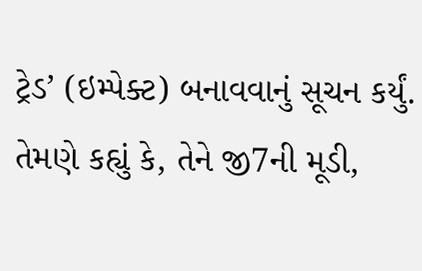ટ્રેડ’ (ઇમ્પેક્ટ) બનાવવાનું સૂચન કર્યું. તેમણે કહ્યું કે, તેને જી7ની મૂડી,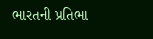ભારતની પ્રતિભા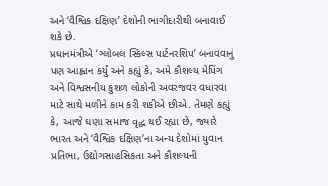અને ‘વૈશ્વિક દક્ષિણ’ દેશોની ભાગીદારીથી બનાવાઈ શકે છે.
પ્રધાનમંત્રીએ ‘ગ્લોબલ સ્કિલ્સ પાર્ટનરશિપ’ બનાવવાનું પણ આહ્વાન કર્યું અને કહ્યું કે, અમે કૌશલ્ય મેપિંગ અને વિશ્વસનીય કુશળ લોકોની અવરજવર વધારવા માટે સાથે મળીને કામ કરી શકીએ છીએ. તેમણે કહ્યું કે, આજે ઘણા સમાજ વૃદ્ધ થઈ રહ્યા છે, જ્યારે ભારત અને ‘વૈશ્વિક દક્ષિણ’ના અન્ય દેશોમાં યુવાન પ્રતિભા, ઉદ્યોગસાહસિકતા અને કૌશલ્યની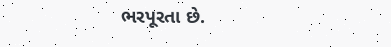ભરપૂરતા છે.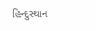હિન્દુસ્થાન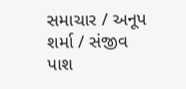સમાચાર / અનૂપ શર્મા / સંજીવ પાશ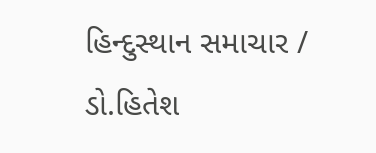હિન્દુસ્થાન સમાચાર / ડો.હિતેશ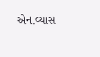એન.વ્યાસ